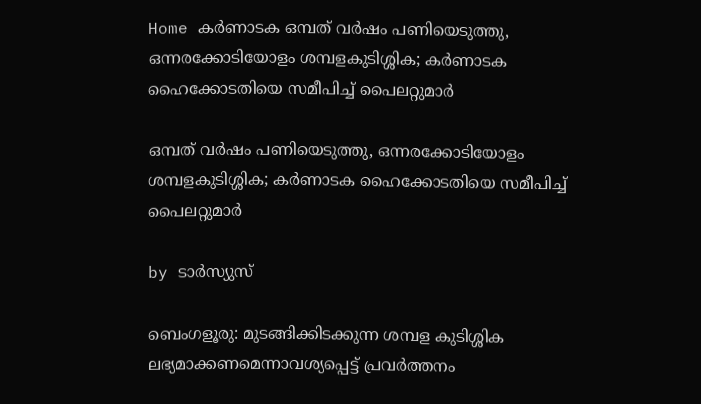Home കർണാടക ഒമ്പത് വര്‍ഷം പണിയെടുത്തു, ഒന്നരക്കോടിയോളം ശമ്പളകുടിശ്ശിക; കര്‍ണാടക ഹൈക്കോടതിയെ സമീപിച്ച്‌ പൈലറ്റുമാര്‍

ഒമ്പത് വര്‍ഷം പണിയെടുത്തു, ഒന്നരക്കോടിയോളം ശമ്പളകുടിശ്ശിക; കര്‍ണാടക ഹൈക്കോടതിയെ സമീപിച്ച്‌ പൈലറ്റുമാര്‍

by ടാർസ്യുസ്

ബെംഗളൂരു: മുടങ്ങിക്കിടക്കുന്ന ശമ്പള കുടിശ്ശിക ലഭ്യമാക്കണമെന്നാവശ്യപ്പെട്ട് പ്രവർത്തനം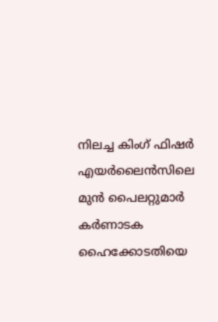നിലച്ച കിംഗ് ഫിഷർ എയർലൈൻസിലെ മുൻ പൈലറ്റുമാർ കർണാടക ഹൈക്കോടതിയെ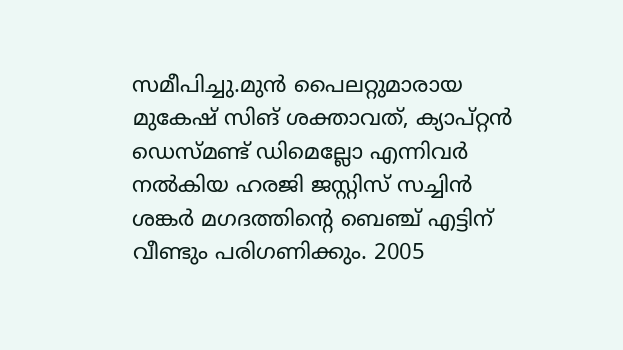സമീപിച്ചു.മുൻ പൈലറ്റുമാരായ മുകേഷ് സിങ് ശക്താവത്, ക്യാപ്റ്റൻ ഡെസ്മണ്ട് ഡിമെല്ലോ എന്നിവർ നല്‍കിയ ഹരജി ജസ്റ്റിസ് സച്ചിൻ ശങ്കർ മഗദത്തിന്റെ ബെഞ്ച് എട്ടിന് വീണ്ടും പരിഗണിക്കും. 2005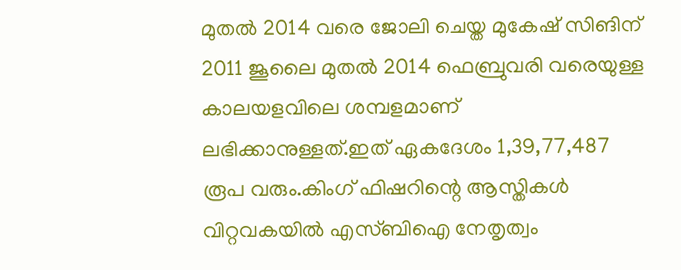മുതല്‍ 2014 വരെ ജോലി ചെയ്ത മുകേഷ് സിങിന് 2011 ജൂലൈ മുതല്‍ 2014 ഫെബ്രുവരി വരെയുള്ള കാലയളവിലെ ശമ്പളമാണ് ലഭിക്കാനുള്ളത്.ഇത് ഏകദേശം 1,39,77,487 രൂപ വരും.കിംഗ് ഫിഷറിന്റെ ആസ്തികള്‍ വിറ്റവകയില്‍ എസ്ബിഐ നേതൃത്വം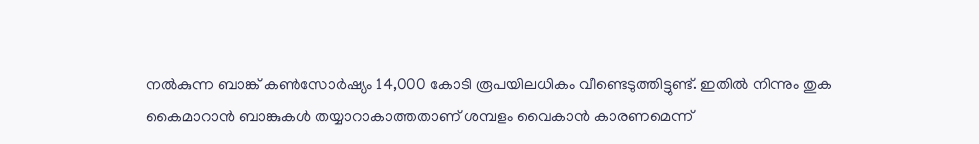നല്‍കുന്ന ബാങ്ക് കണ്‍സോർഷ്യം 14,000 കോടി രൂപയിലധികം വീണ്ടെടുത്തിട്ടുണ്ട്. ഇതില്‍ നിന്നും തുക കൈമാറാൻ ബാങ്കുകള്‍ തയ്യാറാകാത്തതാണ് ശമ്പളം വൈകാൻ കാരണമെന്ന്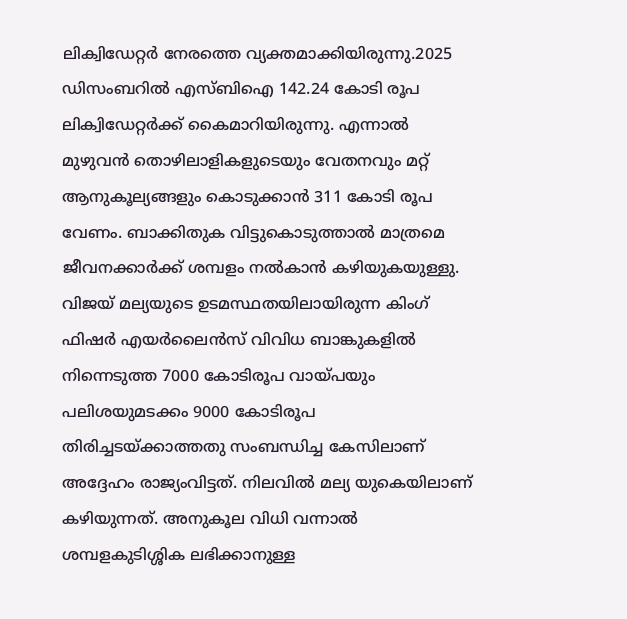ലിക്വിഡേറ്റർ നേരത്തെ വ്യക്തമാക്കിയിരുന്നു.2025 ഡിസംബറില്‍ എസ്ബിഐ 142.24 കോടി രൂപ ലിക്വിഡേറ്റർക്ക് കൈമാറിയിരുന്നു. എന്നാല്‍ മുഴുവൻ തൊഴിലാളികളുടെയും വേതനവും മറ്റ് ആനുകൂല്യങ്ങളും കൊടുക്കാൻ 311 കോടി രൂപ വേണം. ബാക്കിതുക വിട്ടുകൊടുത്താല്‍ മാത്രമെ ജീവനക്കാർക്ക് ശമ്പളം നല്‍കാൻ കഴിയുകയുള്ളു. വിജയ് മല്യയുടെ ഉടമസ്ഥതയിലായിരുന്ന കിംഗ് ഫിഷർ എയർലൈൻസ് വിവിധ ബാങ്കുകളില്‍ നിന്നെടുത്ത 7000 കോടിരൂപ വായ്പയും പലിശയുമടക്കം 9000 കോടിരൂപ തിരിച്ചടയ്ക്കാത്തതു സംബന്ധിച്ച കേസിലാണ് അദ്ദേഹം രാജ്യംവിട്ടത്. നിലവില്‍ മല്യ യുകെയിലാണ് കഴിയുന്നത്. അനുകൂല വിധി വന്നാല്‍ ശമ്പളകുടിശ്ശിക ലഭിക്കാനുള്ള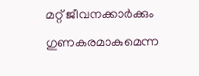മറ്റ് ജീവനക്കാർക്കും ഗുണകരമാകുമെന്ന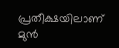പ്രതീക്ഷയിലാണ് മുൻ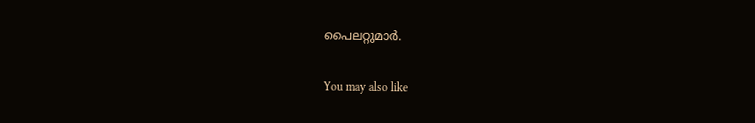പൈലറ്റുമാർ.

You may also like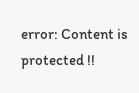error: Content is protected !!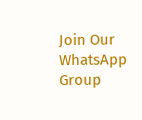Join Our WhatsApp Group